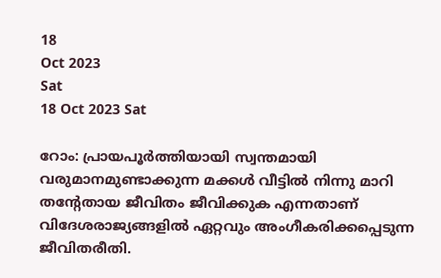18
Oct 2023
Sat
18 Oct 2023 Sat

റോം: പ്രായപൂര്‍ത്തിയായി സ്വന്തമായി വരുമാനമുണ്ടാക്കുന്ന മക്കള്‍ വീട്ടില്‍ നിന്നു മാറി തന്റേതായ ജീവിതം ജീവിക്കുക എന്നതാണ് വിദേശരാജ്യങ്ങളില്‍ ഏറ്റവും അംഗീകരിക്കപ്പെടുന്ന ജീവിതരീതി.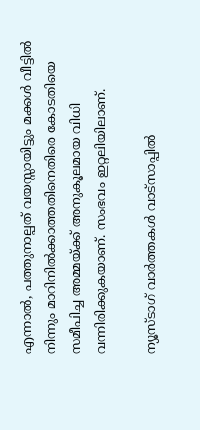എന്നാല്‍, പത്തുനാല്പത് വയസ്സായിട്ടും മക്കള്‍ വീട്ടില്‍ നിന്നും മാറിനില്‍ക്കാത്തതിനെതിരെ കോടതിയെ സമീപിച്ച അമ്മയ്ക്ക് അനുകൂലമായ വിധി വന്നിരിക്കുകയാണ്. സംഭവം ഇറ്റലിയിലാണ്.

ന്യൂസ്ടാഗ് വാര്‍ത്തകള്‍ വാട്‌സാപ്പില്‍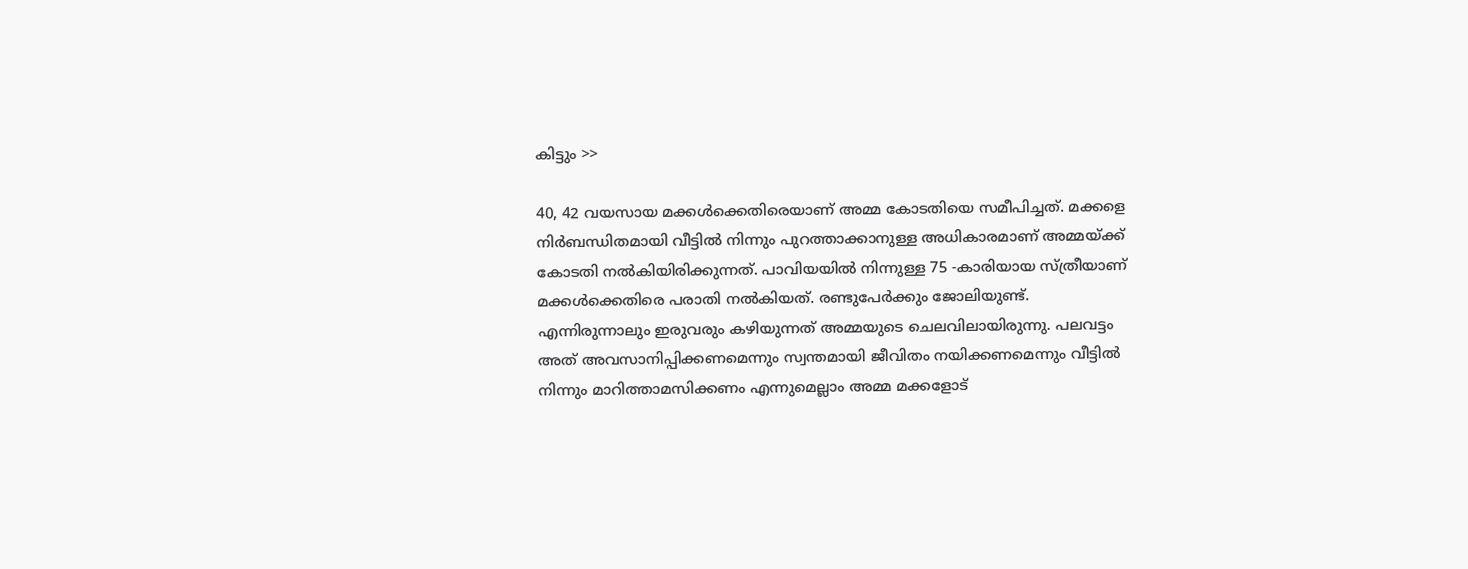കിട്ടും >>

40, 42 വയസായ മക്കള്‍ക്കെതിരെയാണ് അമ്മ കോടതിയെ സമീപിച്ചത്. മക്കളെ നിര്‍ബന്ധിതമായി വീട്ടില്‍ നിന്നും പുറത്താക്കാനുള്ള അധികാരമാണ് അമ്മയ്ക്ക് കോടതി നല്‍കിയിരിക്കുന്നത്. പാവിയയില്‍ നിന്നുള്ള 75 -കാരിയായ സ്ത്രീയാണ് മക്കള്‍ക്കെതിരെ പരാതി നല്‍കിയത്. രണ്ടുപേര്‍ക്കും ജോലിയുണ്ട്. എന്നിരുന്നാലും ഇരുവരും കഴിയുന്നത് അമ്മയുടെ ചെലവിലായിരുന്നു. പലവട്ടം അത് അവസാനിപ്പിക്കണമെന്നും സ്വന്തമായി ജീവിതം നയിക്കണമെന്നും വീട്ടില്‍ നിന്നും മാറിത്താമസിക്കണം എന്നുമെല്ലാം അമ്മ മക്കളോട്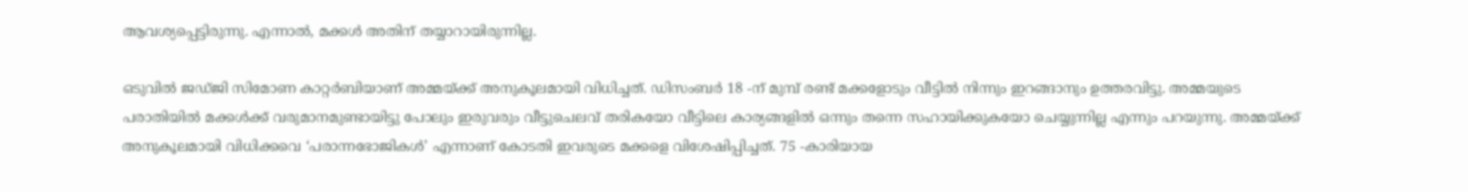ആവശ്യപ്പെട്ടിരുന്നു. എന്നാല്‍, മക്കള്‍ അതിന് തയ്യാറായിരുന്നില്ല.

ഒടുവില്‍ ജഡ്ജി സിമോണ കാറ്റര്‍ബിയാണ് അമ്മയ്ക്ക് അനുകൂലമായി വിധിച്ചത്. ഡിസംബര്‍ 18 -ന് മുമ്പ് രണ്ട് മക്കളോടും വീട്ടില്‍ നിന്നും ഇറങ്ങാനും ഉത്തരവിട്ടു. അമ്മയുടെ പരാതിയില്‍ മക്കള്‍ക്ക് വരുമാനമുണ്ടായിട്ടു പോലും ഇരുവരും വീട്ടുചെലവ് തരികയോ വീട്ടിലെ കാര്യങ്ങളില്‍ ഒന്നും തന്നെ സഹായിക്കുകയോ ചെയ്യുന്നില്ല എന്നും പറയുന്നു. അമ്മയ്ക്ക് അനുകൂലമായി വിധിക്കവെ ‘പരാന്നഭോജികള്‍’ എന്നാണ് കോടതി ഇവരുടെ മക്കളെ വിശേഷിപ്പിച്ചത്. 75 -കാരിയായ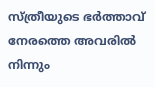സ്ത്രീയുടെ ഭര്‍ത്താവ് നേരത്തെ അവരില്‍ നിന്നും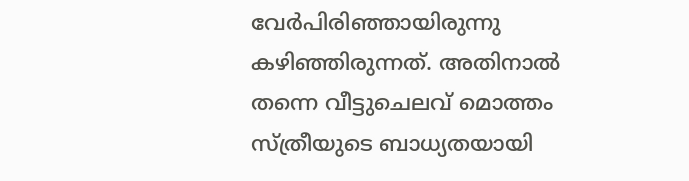വേര്‍പിരിഞ്ഞായിരുന്നു കഴിഞ്ഞിരുന്നത്. അതിനാല്‍ തന്നെ വീട്ടുചെലവ് മൊത്തം സ്ത്രീയുടെ ബാധ്യതയായി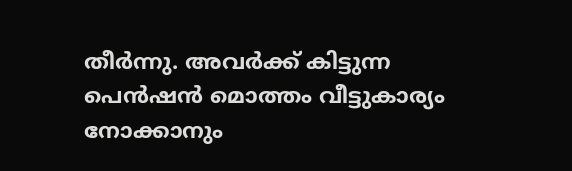തീര്‍ന്നു. അവര്‍ക്ക് കിട്ടുന്ന പെന്‍ഷന്‍ മൊത്തം വീട്ടുകാര്യം നോക്കാനും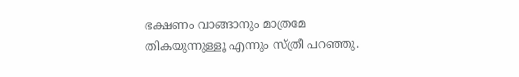ഭക്ഷണം വാങ്ങാനും മാത്രമേ തികയുന്നുള്ളൂ എന്നും സ്ത്രീ പറഞ്ഞു.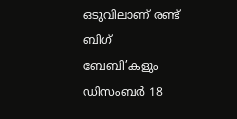ഒടുവിലാണ് രണ്ട് ബിഗ് ബേബി’കളും ഡിസംബര്‍ 18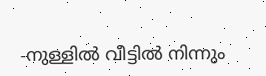-നുള്ളില്‍ വീട്ടില്‍ നിന്നും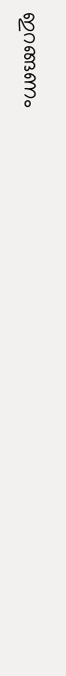ഇറങ്ങണം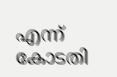എന്ന് കോടതി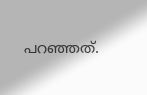പറഞ്ഞത്.